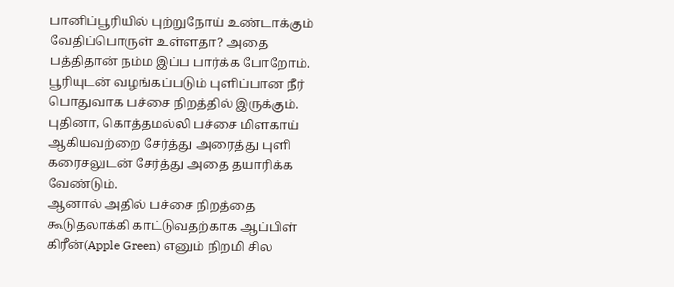பானிப்பூரியில் புற்றுநோய் உண்டாக்கும் வேதிப்பொருள் உள்ளதா? அதை பத்திதான் நம்ம இப்ப பார்க்க போறோம். பூரியுடன் வழங்கப்படும் புளிப்பான நீர் பொதுவாக பச்சை நிறத்தில் இருக்கும். புதினா, கொத்தமல்லி பச்சை மிளகாய் ஆகியவற்றை சேர்த்து அரைத்து புளி கரைசலுடன் சேர்த்து அதை தயாரிக்க வேண்டும்.
ஆனால் அதில் பச்சை நிறத்தை கூடுதலாக்கி காட்டுவதற்காக ஆப்பிள் கிரீன்(Apple Green) எனும் நிறமி சில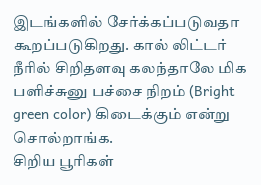இடங்களில் சேர்க்கப்படுவதா கூறப்படுகிறது. கால் லிட்டர் நீரில் சிறிதளவு கலந்தாலே மிக பளிச்சுனு பச்சை நிறம் (Bright green color) கிடைக்கும் என்று சொல்றாங்க.
சிறிய பூரிகள்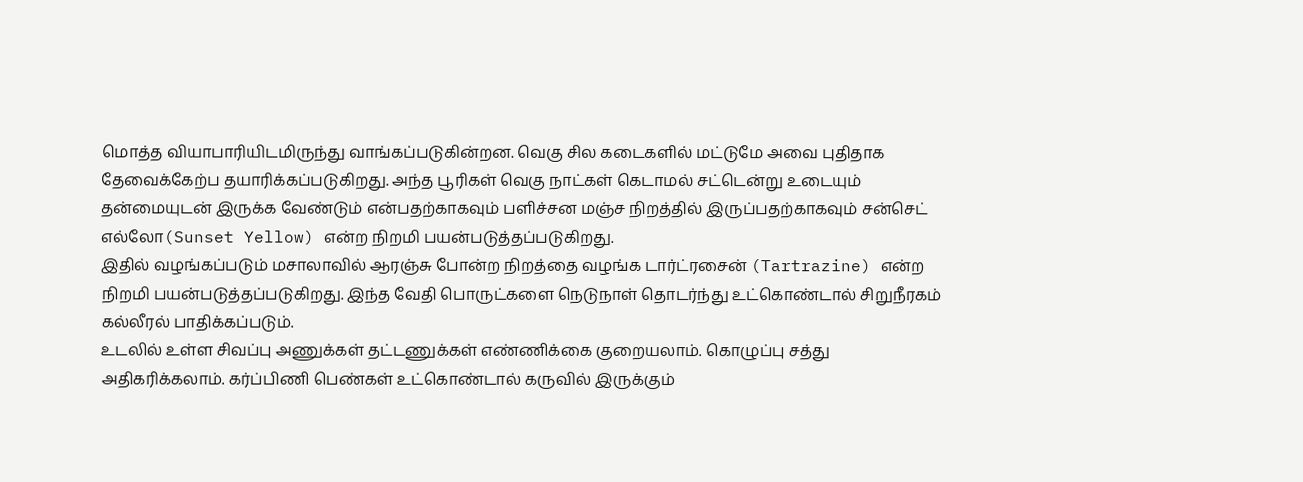மொத்த வியாபாரியிடமிருந்து வாங்கப்படுகின்றன. வெகு சில கடைகளில் மட்டுமே அவை புதிதாக தேவைக்கேற்ப தயாரிக்கப்படுகிறது. அந்த பூரிகள் வெகு நாட்கள் கெடாமல் சட்டென்று உடையும் தன்மையுடன் இருக்க வேண்டும் என்பதற்காகவும் பளிச்சன மஞ்ச நிறத்தில் இருப்பதற்காகவும் சன்செட் எல்லோ(Sunset Yellow) என்ற நிறமி பயன்படுத்தப்படுகிறது.
இதில் வழங்கப்படும் மசாலாவில் ஆரஞ்சு போன்ற நிறத்தை வழங்க டார்ட்ரசைன் (Tartrazine) என்ற நிறமி பயன்படுத்தப்படுகிறது. இந்த வேதி பொருட்களை நெடுநாள் தொடர்ந்து உட்கொண்டால் சிறுநீரகம் கல்லீரல் பாதிக்கப்படும்.
உடலில் உள்ள சிவப்பு அணுக்கள் தட்டணுக்கள் எண்ணிக்கை குறையலாம். கொழுப்பு சத்து அதிகரிக்கலாம். கர்ப்பிணி பெண்கள் உட்கொண்டால் கருவில் இருக்கும்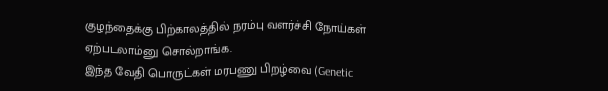குழந்தைக்கு பிற்காலத்தில் நரம்பு வளர்ச்சி நோய்கள் ஏற்படலாம்னு சொல்றாங்க.
இந்த வேதி பொருட்கள் மரபணு பிறழ்வை (Genetic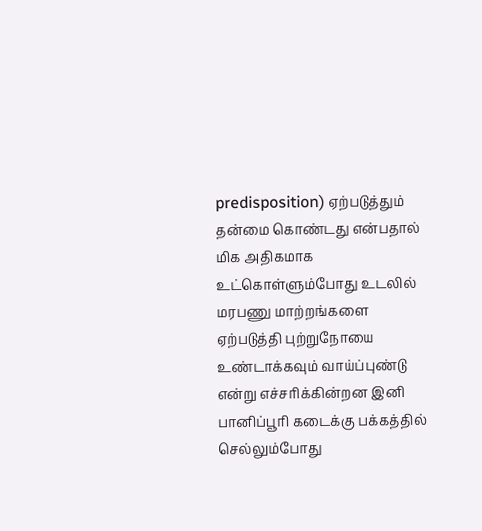predisposition) ஏற்படுத்தும் தன்மை கொண்டது என்பதால் மிக அதிகமாக உட்கொள்ளும்போது உடலில் மரபணு மாற்றங்களை ஏற்படுத்தி புற்றுநோயை உண்டாக்கவும் வாய்ப்புண்டு என்று எச்சரிக்கின்றன இனி பானிப்பூரி கடைக்கு பக்கத்தில் செல்லும்போது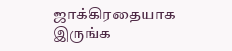ஜாக்கிரதையாக இருங்க